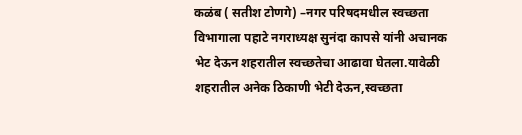कळंब ( सतीश टोणगे) –नगर परिषदमधील स्वच्छता विभागाला पहाटे नगराध्यक्ष सुनंदा कापसे यांनी अचानक भेट देऊन शहरातील स्वच्छतेचा आढावा घेतला.यावेळी शहरातील अनेक ठिकाणी भेटी देऊन,स्वच्छता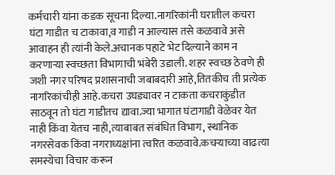कर्मचारी यांना कडक सूचना दिल्या.नागरिकांनी घरातील कचरा घंटा गाडीत च टाकावा,व गाडी न आल्यास तसे कळवावे असे आवाहन ही त्यांनी केले.अचानक पहाटे भेट दिल्याने काम न करणाऱ्या स्वच्छता विभागाची भंबेरी उडाली. शहर स्वच्छ ठेवणे ही जशी नगर परिषद प्रशासनाची जबाबदारी आहे,तितकीच ती प्रत्येक नागरिकांचीही आहे.कचरा उघड्यावर न टाकता कचराकुंडीत साठवून तो घंटा गाडीतच द्यावा.ज्या भागात घंटागाडी वेळेवर येत नाही किंवा येतच नाही,त्याबाबत संबंधित विभाग, स्थानिक नगरसेवक किंवा नगराध्यक्षांना त्वरित कळवावे.कचऱ्याच्या वाढत्या समस्येचा विचार करून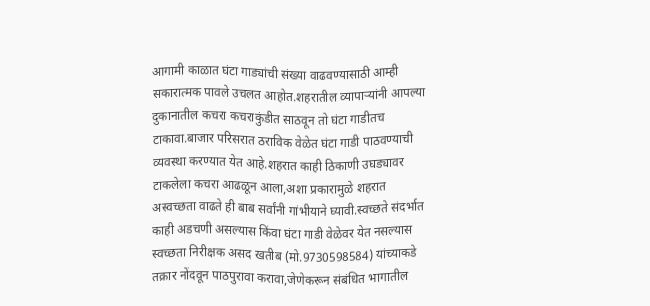आगामी काळात घंटा गाड्यांची संख्या वाढवण्यासाठी आम्ही सकारात्मक पावले उचलत आहोत.शहरातील व्यापाऱ्यांनी आपल्या दुकानातील कचरा कचराकुंडीत साठवून तो घंटा गाडीतच टाकावा.बाजार परिसरात ठराविक वेळेत घंटा गाडी पाठवण्याची व्यवस्था करण्यात येत आहे.शहरात काही ठिकाणी उघड्यावर टाकलेला कचरा आढळून आला,अशा प्रकारामुळे शहरात अस्वच्छता वाढते ही बाब सर्वांनी गांभीयाने घ्यावी.स्वच्छते संदर्भात काही अडचणी असल्यास किंवा घंटा गाडी वेळेवर येत नसल्यास स्वच्छता निरीक्षक असद खतीब (मो.9730598584) यांच्याकडे तक्रार नोंदवून पाठपुरावा करावा,जेणेकरून संबंधित भागातील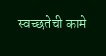स्वच्छतेची कामे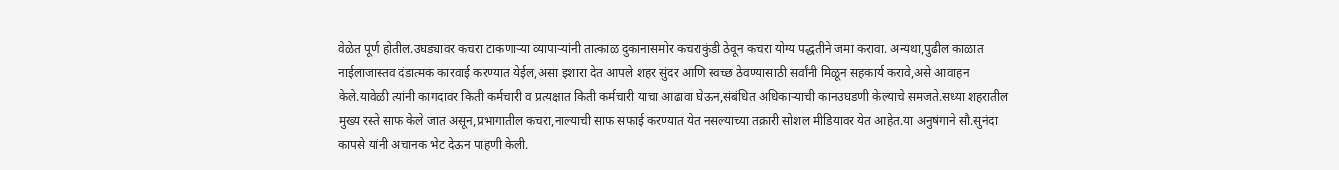वेळेत पूर्ण होतील.उघड्यावर कचरा टाकणाऱ्या व्यापाऱ्यांनी तात्काळ दुकानासमोर कचराकुंडी ठेवून कचरा योग्य पद्धतीने जमा करावा. अन्यथा,पुढील काळात नाईलाजास्तव दंडात्मक कारवाई करण्यात येईल,असा इशारा देत आपले शहर सुंदर आणि स्वच्छ ठेवण्यासाठी सर्वांनी मिळून सहकार्य करावे,असे आवाहन केले.यावेळी त्यांनी कागदावर किती कर्मचारी व प्रत्यक्षात किती कर्मचारी याचा आढावा घेऊन,संबंधित अधिकाऱ्याची कानउघडणी केल्याचे समजते.सध्या शहरातील मुख्य रस्ते साफ केले जात असून,प्रभागातील कचरा,नाल्याची साफ सफाई करण्यात येत नसल्याच्या तक्रारी सोशल मीडियावर येत आहेत.या अनुषंगाने सौ.सुनंदा कापसे यांनी अचानक भेट देऊन पाहणी केली.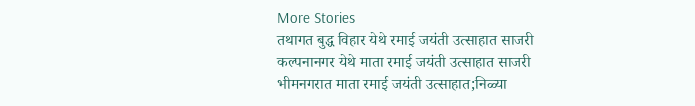More Stories
तथागत बुद्ध विहार येथे रमाई जयंती उत्साहात साजरी
कल्पनानगर येथे माता रमाई जयंती उत्साहात साजरी
भीमनगरात माता रमाई जयंती उत्साहात;निळ्या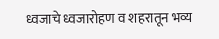ध्वजाचे ध्वजारोहण व शहरातून भव्य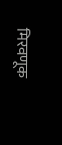मिरवणूक